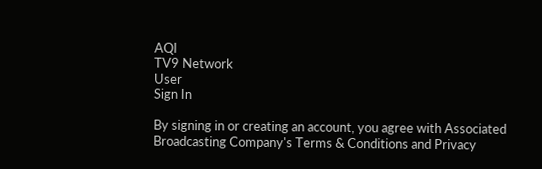AQI
TV9 Network
User
Sign In

By signing in or creating an account, you agree with Associated Broadcasting Company's Terms & Conditions and Privacy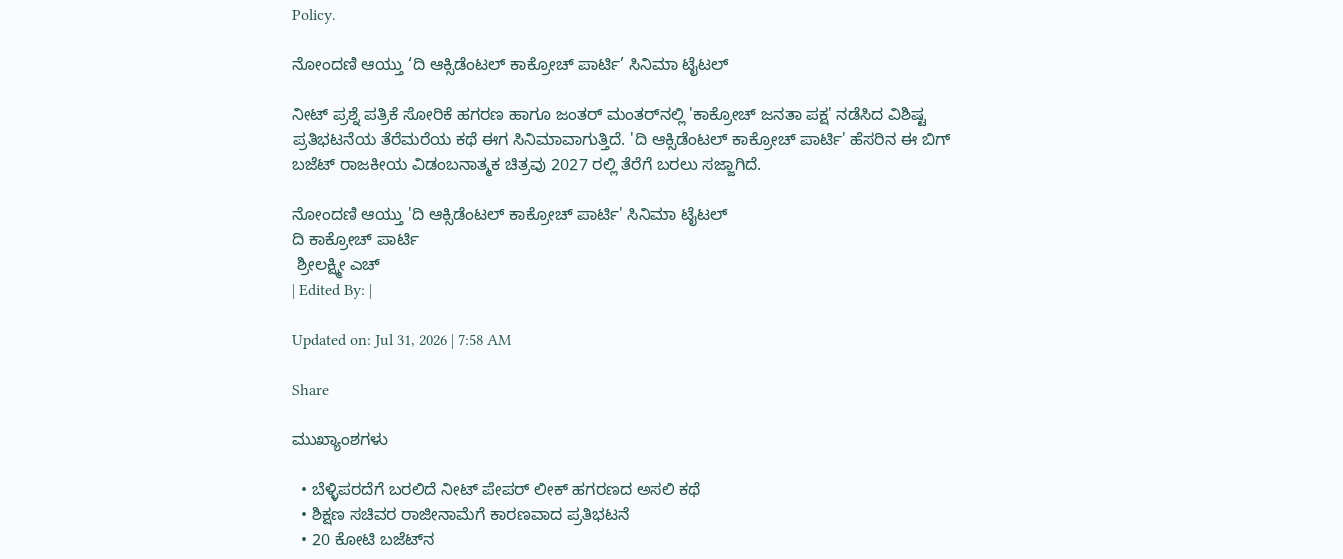Policy.

ನೋಂದಣಿ ಆಯ್ತು ‘ದಿ ಆಕ್ಸಿಡೆಂಟಲ್ ಕಾಕ್ರೋಚ್ ಪಾರ್ಟಿ’ ಸಿನಿಮಾ ಟೈಟಲ್

ನೀಟ್ ಪ್ರಶ್ನೆ ಪತ್ರಿಕೆ ಸೋರಿಕೆ ಹಗರಣ ಹಾಗೂ ಜಂತರ್ ಮಂತರ್‌ನಲ್ಲಿ 'ಕಾಕ್ರೋಚ್ ಜನತಾ ಪಕ್ಷ' ನಡೆಸಿದ ವಿಶಿಷ್ಟ ಪ್ರತಿಭಟನೆಯ ತೆರೆಮರೆಯ ಕಥೆ ಈಗ ಸಿನಿಮಾವಾಗುತ್ತಿದೆ. 'ದಿ ಆಕ್ಸಿಡೆಂಟಲ್ ಕಾಕ್ರೋಚ್ ಪಾರ್ಟಿ' ಹೆಸರಿನ ಈ ಬಿಗ್ ಬಜೆಟ್ ರಾಜಕೀಯ ವಿಡಂಬನಾತ್ಮಕ ಚಿತ್ರವು 2027 ರಲ್ಲಿ ತೆರೆಗೆ ಬರಲು ಸಜ್ಜಾಗಿದೆ.

ನೋಂದಣಿ ಆಯ್ತು 'ದಿ ಆಕ್ಸಿಡೆಂಟಲ್ ಕಾಕ್ರೋಚ್ ಪಾರ್ಟಿ' ಸಿನಿಮಾ ಟೈಟಲ್
ದಿ ಕಾಕ್ರೋಚ್ ಪಾರ್ಟಿ
 ಶ್ರೀಲಕ್ಷ್ಮೀ ಎಚ್
| Edited By: |

Updated on: Jul 31, 2026 | 7:58 AM

Share

ಮುಖ್ಯಾಂಶಗಳು

  • ಬೆಳ್ಳಿಪರದೆಗೆ ಬರಲಿದೆ ನೀಟ್ ಪೇಪರ್ ಲೀಕ್ ಹಗರಣದ ಅಸಲಿ ಕಥೆ
  • ಶಿಕ್ಷಣ ಸಚಿವರ ರಾಜೀನಾಮೆಗೆ ಕಾರಣವಾದ ಪ್ರತಿಭಟನೆ
  • 20 ಕೋಟಿ ಬಜೆಟ್‌ನ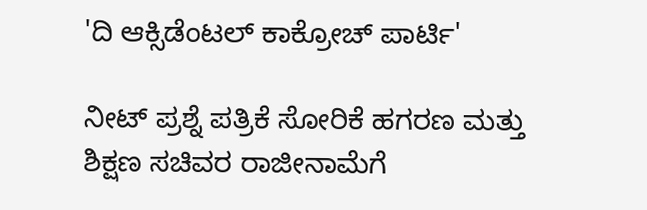'ದಿ ಆಕ್ಸಿಡೆಂಟಲ್ ಕಾಕ್ರೋಚ್ ಪಾರ್ಟಿ'

ನೀಟ್ ಪ್ರಶ್ನೆ ಪತ್ರಿಕೆ ಸೋರಿಕೆ ಹಗರಣ ಮತ್ತು ಶಿಕ್ಷಣ ಸಚಿವರ ರಾಜೀನಾಮೆಗೆ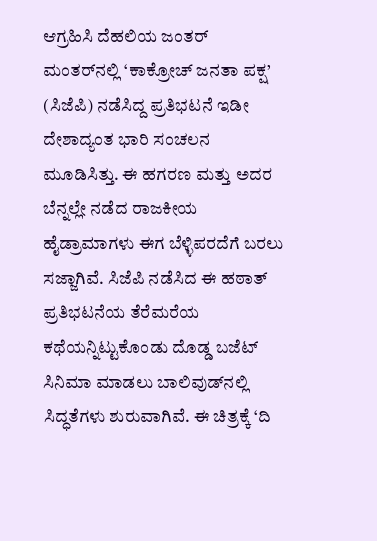ಆಗ್ರಹಿಸಿ ದೆಹಲಿಯ ಜಂತರ್ ಮಂತರ್‌ನಲ್ಲಿ ‘ಕಾಕ್ರೋಚ್ ಜನತಾ ಪಕ್ಷ’ (ಸಿಜೆಪಿ) ನಡೆಸಿದ್ದ ಪ್ರತಿಭಟನೆ ಇಡೀ ದೇಶಾದ್ಯಂತ ಭಾರಿ ಸಂಚಲನ ಮೂಡಿಸಿತ್ತು. ಈ ಹಗರಣ ಮತ್ತು ಅದರ ಬೆನ್ನಲ್ಲೇ ನಡೆದ ರಾಜಕೀಯ ಹೈಡ್ರಾಮಾಗಳು ಈಗ ಬೆಳ್ಳಿಪರದೆಗೆ ಬರಲು ಸಜ್ಜಾಗಿವೆ. ಸಿಜೆಪಿ ನಡೆಸಿದ ಈ ಹಠಾತ್ ಪ್ರತಿಭಟನೆಯ ತೆರೆಮರೆಯ ಕಥೆಯನ್ನಿಟ್ಟುಕೊಂಡು ದೊಡ್ಡ ಬಜೆಟ್ ಸಿನಿಮಾ ಮಾಡಲು ಬಾಲಿವುಡ್‌ನಲ್ಲಿ ಸಿದ್ಧತೆಗಳು ಶುರುವಾಗಿವೆ. ಈ ಚಿತ್ರಕ್ಕೆ ‘ದಿ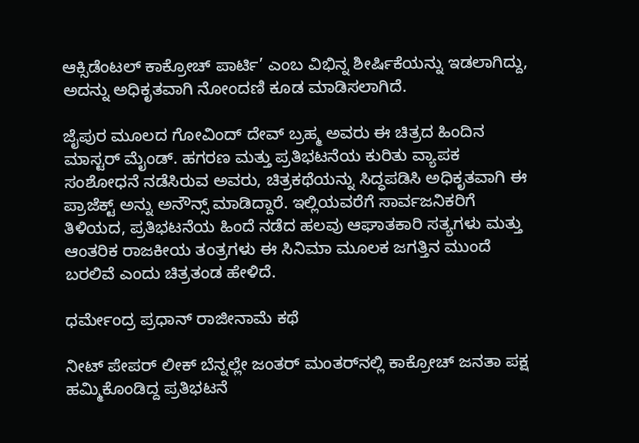ಆಕ್ಸಿಡೆಂಟಲ್ ಕಾಕ್ರೋಚ್ ಪಾರ್ಟಿ’ ಎಂಬ ವಿಭಿನ್ನ ಶೀರ್ಷಿಕೆಯನ್ನು ಇಡಲಾಗಿದ್ದು, ಅದನ್ನು ಅಧಿಕೃತವಾಗಿ ನೋಂದಣಿ ಕೂಡ ಮಾಡಿಸಲಾಗಿದೆ.

ಜೈಪುರ ಮೂಲದ ಗೋವಿಂದ್ ದೇವ್ ಬ್ರಹ್ಮ ಅವರು ಈ ಚಿತ್ರದ ಹಿಂದಿನ ಮಾಸ್ಟರ್ ಮೈಂಡ್. ಹಗರಣ ಮತ್ತು ಪ್ರತಿಭಟನೆಯ ಕುರಿತು ವ್ಯಾಪಕ ಸಂಶೋಧನೆ ನಡೆಸಿರುವ ಅವರು, ಚಿತ್ರಕಥೆಯನ್ನು ಸಿದ್ಧಪಡಿಸಿ ಅಧಿಕೃತವಾಗಿ ಈ ಪ್ರಾಜೆಕ್ಟ್ ಅನ್ನು ಅನೌನ್ಸ್ ಮಾಡಿದ್ದಾರೆ. ಇಲ್ಲಿಯವರೆಗೆ ಸಾರ್ವಜನಿಕರಿಗೆ ತಿಳಿಯದ, ಪ್ರತಿಭಟನೆಯ ಹಿಂದೆ ನಡೆದ ಹಲವು ಆಘಾತಕಾರಿ ಸತ್ಯಗಳು ಮತ್ತು ಆಂತರಿಕ ರಾಜಕೀಯ ತಂತ್ರಗಳು ಈ ಸಿನಿಮಾ ಮೂಲಕ ಜಗತ್ತಿನ ಮುಂದೆ ಬರಲಿವೆ ಎಂದು ಚಿತ್ರತಂಡ ಹೇಳಿದೆ.

ಧರ್ಮೇಂದ್ರ ಪ್ರಧಾನ್ ರಾಜೀನಾಮೆ ಕಥೆ

ನೀಟ್ ಪೇಪರ್ ಲೀಕ್ ಬೆನ್ನಲ್ಲೇ ಜಂತರ್ ಮಂತರ್‌ನಲ್ಲಿ ಕಾಕ್ರೋಚ್ ಜನತಾ ಪಕ್ಷ ಹಮ್ಮಿಕೊಂಡಿದ್ದ ಪ್ರತಿಭಟನೆ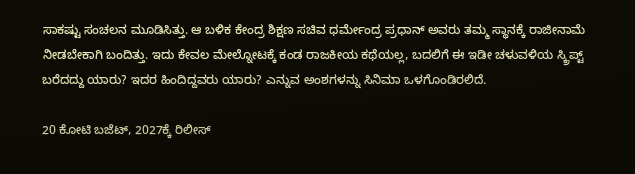ಸಾಕಷ್ಟು ಸಂಚಲನ ಮೂಡಿಸಿತ್ತು. ಆ ಬಳಿಕ ಕೇಂದ್ರ ಶಿಕ್ಷಣ ಸಚಿವ ಧರ್ಮೇಂದ್ರ ಪ್ರಧಾನ್ ಅವರು ತಮ್ಮ ಸ್ಥಾನಕ್ಕೆ ರಾಜೀನಾಮೆ ನೀಡಬೇಕಾಗಿ ಬಂದಿತ್ತು. ಇದು ಕೇವಲ ಮೇಲ್ನೋಟಕ್ಕೆ ಕಂಡ ರಾಜಕೀಯ ಕಥೆಯಲ್ಲ, ಬದಲಿಗೆ ಈ ಇಡೀ ಚಳುವಳಿಯ ಸ್ಕ್ರಿಪ್ಟ್ ಬರೆದದ್ದು ಯಾರು? ಇದರ ಹಿಂದಿದ್ದವರು ಯಾರು? ಎನ್ನುವ ಅಂಶಗಳನ್ನು ಸಿನಿಮಾ ಒಳಗೊಂಡಿರಲಿದೆ.

20 ಕೋಟಿ ಬಜೆಟ್, 2027ಕ್ಕೆ ರಿಲೀಸ್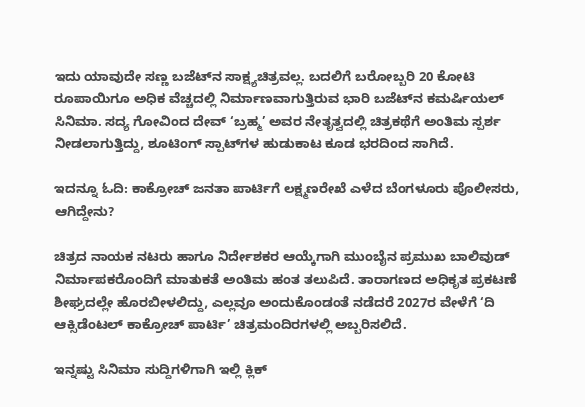ಇದು ಯಾವುದೇ ಸಣ್ಣ ಬಜೆಟ್‌ನ ಸಾಕ್ಷ್ಯಚಿತ್ರವಲ್ಲ. ಬದಲಿಗೆ ಬರೋಬ್ಬರಿ 20 ಕೋಟಿ ರೂಪಾಯಿಗೂ ಅಧಿಕ ವೆಚ್ಚದಲ್ಲಿ ನಿರ್ಮಾಣವಾಗುತ್ತಿರುವ ಭಾರಿ ಬಜೆಟ್‌ನ ಕಮರ್ಷಿಯಲ್ ಸಿನಿಮಾ. ಸದ್ಯ ಗೋವಿಂದ ದೇವ್ ‘ಬ್ರಹ್ಮ’ ಅವರ ನೇತೃತ್ವದಲ್ಲಿ ಚಿತ್ರಕಥೆಗೆ ಅಂತಿಮ ಸ್ಪರ್ಶ ನೀಡಲಾಗುತ್ತಿದ್ದು, ಶೂಟಿಂಗ್ ಸ್ಪಾಟ್‌ಗಳ ಹುಡುಕಾಟ ಕೂಡ ಭರದಿಂದ ಸಾಗಿದೆ.

ಇದನ್ನೂ ಓದಿ: ಕಾಕ್ರೋಚ್ ಜನತಾ ಪಾರ್ಟಿಗೆ ಲಕ್ಷ್ಮಣರೇಖೆ ಎಳೆದ ಬೆಂಗಳೂರು ಪೊಲೀಸರು, ಆಗಿದ್ದೇನು?

ಚಿತ್ರದ ನಾಯಕ ನಟರು ಹಾಗೂ ನಿರ್ದೇಶಕರ ಆಯ್ಕೆಗಾಗಿ ಮುಂಬೈನ ಪ್ರಮುಖ ಬಾಲಿವುಡ್ ನಿರ್ಮಾಪಕರೊಂದಿಗೆ ಮಾತುಕತೆ ಅಂತಿಮ ಹಂತ ತಲುಪಿದೆ. ತಾರಾಗಣದ ಅಧಿಕೃತ ಪ್ರಕಟಣೆ ಶೀಘ್ರದಲ್ಲೇ ಹೊರಬೀಳಲಿದ್ದು, ಎಲ್ಲವೂ ಅಂದುಕೊಂಡಂತೆ ನಡೆದರೆ 2027ರ ವೇಳೆಗೆ ‘ದಿ ಆಕ್ಸಿಡೆಂಟಲ್ ಕಾಕ್ರೋಚ್ ಪಾರ್ಟಿ’ ಚಿತ್ರಮಂದಿರಗಳಲ್ಲಿ ಅಬ್ಬರಿಸಲಿದೆ.

ಇನ್ನಷ್ಟು ಸಿನಿಮಾ ಸುದ್ದಿಗಳಿಗಾಗಿ ಇಲ್ಲಿ ಕ್ಲಿಕ್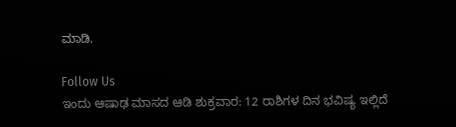ಮಾಡಿ.

Follow Us
ಇಂದು ಆಷಾಢ ಮಾಸದ ಆಡಿ ಶುಕ್ರವಾರ: 12 ರಾಶಿಗಳ ದಿನ ಭವಿಷ್ಯ ಇಲ್ಲಿದೆ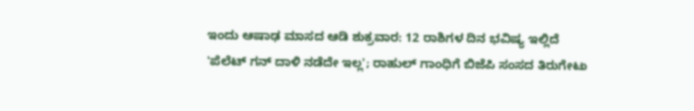ಇಂದು ಆಷಾಢ ಮಾಸದ ಆಡಿ ಶುಕ್ರವಾರ: 12 ರಾಶಿಗಳ ದಿನ ಭವಿಷ್ಯ ಇಲ್ಲಿದೆ
'ಪೆಲೆಟ್ ಗನ್ ದಾಳಿ ನಡೆದೇ ಇಲ್ಲ'; ರಾಹುಲ್ ಗಾಂಧಿಗೆ ಬಿಜೆಪಿ ಸಂಸದ ತಿರುಗೇಟು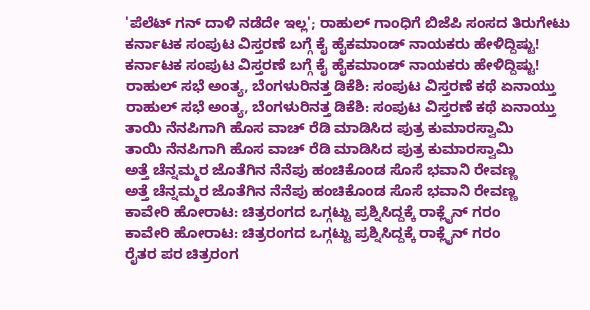'ಪೆಲೆಟ್ ಗನ್ ದಾಳಿ ನಡೆದೇ ಇಲ್ಲ'; ರಾಹುಲ್ ಗಾಂಧಿಗೆ ಬಿಜೆಪಿ ಸಂಸದ ತಿರುಗೇಟು
ಕರ್ನಾಟಕ ಸಂಪುಟ ವಿಸ್ತರಣೆ ಬಗ್ಗೆ ಕೈ ಹೈಕಮಾಂಡ್ ನಾಯಕರು ಹೇಳಿದ್ದಿಷ್ಟು!
ಕರ್ನಾಟಕ ಸಂಪುಟ ವಿಸ್ತರಣೆ ಬಗ್ಗೆ ಕೈ ಹೈಕಮಾಂಡ್ ನಾಯಕರು ಹೇಳಿದ್ದಿಷ್ಟು!
ರಾಹುಲ್ ಸಭೆ ಅಂತ್ಯ, ಬೆಂಗಳುರಿನತ್ತ ಡಿಕೆಶಿ: ಸಂಪುಟ ವಿಸ್ತರಣೆ ಕಥೆ ಏನಾಯ್ತು
ರಾಹುಲ್ ಸಭೆ ಅಂತ್ಯ, ಬೆಂಗಳುರಿನತ್ತ ಡಿಕೆಶಿ: ಸಂಪುಟ ವಿಸ್ತರಣೆ ಕಥೆ ಏನಾಯ್ತು
ತಾಯಿ ನೆನಪಿಗಾಗಿ ಹೊಸ ವಾಚ್ ರೆಡಿ ಮಾಡಿಸಿದ ಪುತ್ರ ಕುಮಾರಸ್ವಾಮಿ
ತಾಯಿ ನೆನಪಿಗಾಗಿ ಹೊಸ ವಾಚ್ ರೆಡಿ ಮಾಡಿಸಿದ ಪುತ್ರ ಕುಮಾರಸ್ವಾಮಿ
ಅತ್ತೆ ಚೆನ್ನಮ್ಮರ ಜೊತೆಗಿನ ನೆನೆಪು ಹಂಚಿಕೊಂಡ ಸೊಸೆ ಭವಾನಿ ರೇವಣ್ಣ
ಅತ್ತೆ ಚೆನ್ನಮ್ಮರ ಜೊತೆಗಿನ ನೆನೆಪು ಹಂಚಿಕೊಂಡ ಸೊಸೆ ಭವಾನಿ ರೇವಣ್ಣ
ಕಾವೇರಿ ಹೋರಾಟ: ಚಿತ್ರರಂಗದ ಒಗ್ಗಟ್ಟು ಪ್ರಶ್ನಿಸಿದ್ದಕ್ಕೆ ರಾಕ್ಲೈನ್ ಗರಂ
ಕಾವೇರಿ ಹೋರಾಟ: ಚಿತ್ರರಂಗದ ಒಗ್ಗಟ್ಟು ಪ್ರಶ್ನಿಸಿದ್ದಕ್ಕೆ ರಾಕ್ಲೈನ್ ಗರಂ
ರೈತರ ಪರ ಚಿತ್ರರಂಗ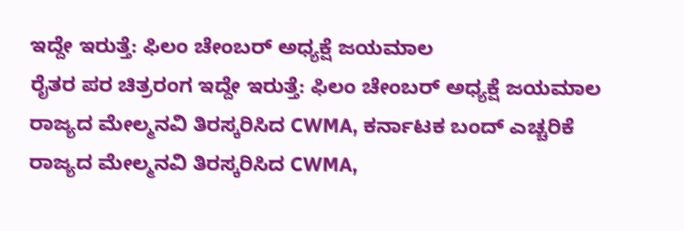ಇದ್ದೇ ಇರುತ್ತೆ: ಫಿಲಂ ಚೇಂಬರ್ ಅಧ್ಯಕ್ಷೆ ಜಯಮಾಲ
ರೈತರ ಪರ ಚಿತ್ರರಂಗ ಇದ್ದೇ ಇರುತ್ತೆ: ಫಿಲಂ ಚೇಂಬರ್ ಅಧ್ಯಕ್ಷೆ ಜಯಮಾಲ
ರಾಜ್ಯದ ಮೇಲ್ಮನವಿ ತಿರಸ್ಕರಿಸಿದ CWMA, ಕರ್ನಾಟಕ ಬಂದ್ ಎಚ್ಚರಿಕೆ
ರಾಜ್ಯದ ಮೇಲ್ಮನವಿ ತಿರಸ್ಕರಿಸಿದ CWMA,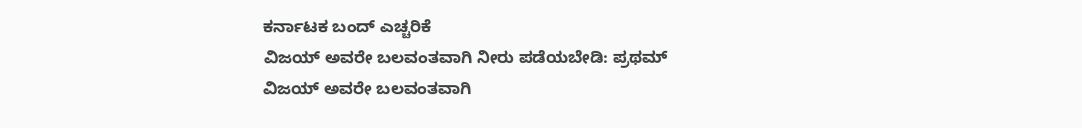ಕರ್ನಾಟಕ ಬಂದ್ ಎಚ್ಚರಿಕೆ
ವಿಜಯ್ ಅವರೇ ಬಲವಂತವಾಗಿ ನೀರು ಪಡೆಯಬೇಡಿ: ಪ್ರಥಮ್
ವಿಜಯ್ ಅವರೇ ಬಲವಂತವಾಗಿ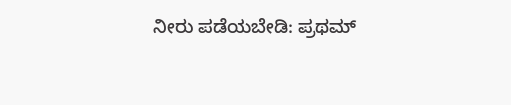ನೀರು ಪಡೆಯಬೇಡಿ: ಪ್ರಥಮ್